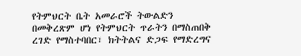የትምህርት ቤት አመራሮች ትውልድን በመቅረጽም ሆነ የትምህርት ጥራትን በማስጠበቅ ረገድ የማስተባበር፣ ክትትልና ድጋፍ የማድረግና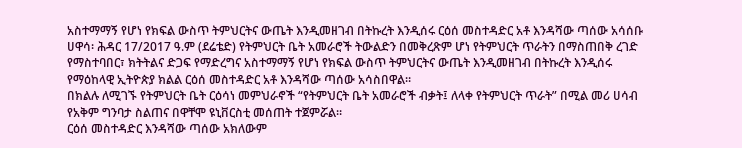አስተማማኝ የሆነ የክፍል ውስጥ ትምህርትና ውጤት እንዲመዘገብ በትኩረት እንዲሰሩ ርዕሰ መስተዳድር አቶ እንዳሻው ጣሰው አሳሰቡ
ሀዋሳ፡ ሕዳር 17/2017 ዓ.ም (ደሬቴድ) የትምህርት ቤት አመራሮች ትውልድን በመቅረጽም ሆነ የትምህርት ጥራትን በማስጠበቅ ረገድ የማስተባበር፣ ክትትልና ድጋፍ የማድረግና አስተማማኝ የሆነ የክፍል ውስጥ ትምህርትና ውጤት እንዲመዘገብ በትኩረት እንዲሰሩ የማዕከላዊ ኢትዮጵያ ክልል ርዕሰ መስተዳድር አቶ እንዳሻው ጣሰው አሳስበዋል።
በክልሉ ለሚገኙ የትምህርት ቤት ርዕሳነ መምህራኖች “የትምህርት ቤት አመራሮች ብቃት፤ ለላቀ የትምህርት ጥራት” በሚል መሪ ሀሳብ የአቅም ግንባታ ስልጠና በዋቸሞ ዩኒቨርስቲ መሰጠት ተጀምሯል።
ርዕሰ መስተዳድር እንዳሻው ጣሰው አክለውም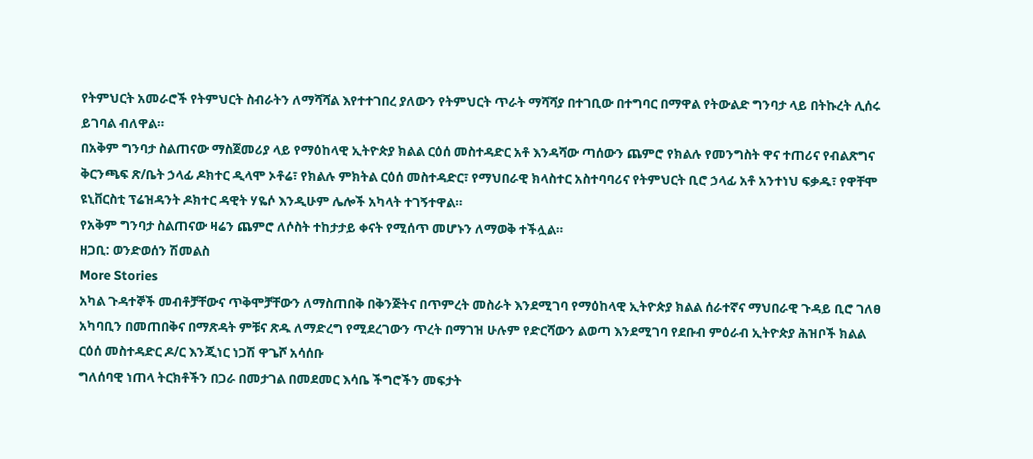የትምህርት አመራሮች የትምህርት ስብራትን ለማሻሻል እየተተገበረ ያለውን የትምህርት ጥራት ማሻሻያ በተገቢው በተግባር በማዋል የትውልድ ግንባታ ላይ በትኩረት ሊሰሩ ይገባል ብለዋል።
በአቅም ግንባታ ስልጠናው ማስጀመሪያ ላይ የማዕከላዊ ኢትዮጵያ ክልል ርዕሰ መስተዳድር አቶ እንዳሻው ጣሰውን ጨምሮ የክልሉ የመንግስት ዋና ተጠሪና የብልጽግና ቅርንጫፍ ጽ/ቤት ኃላፊ ዶክተር ዲላሞ ኦቶሬ፣ የክልሉ ምክትል ርዕሰ መስተዳድር፣ የማህበራዊ ክላስተር አስተባባሪና የትምህርት ቢሮ ኃላፊ አቶ አንተነህ ፍቃዱ፣ የዋቸሞ ዩኒቨርስቲ ፕሬዝዳንት ዶክተር ዳዊት ሃዬሶ እንዲሁም ሌሎች አካላት ተገኝተዋል።
የአቅም ግንባታ ስልጠናው ዛሬን ጨምሮ ለሶስት ተከታታይ ቀናት የሚሰጥ መሆኑን ለማወቅ ተችሏል።
ዘጋቢ: ወንድወሰን ሽመልስ
More Stories
አካል ጉዳተኞች መብቶቻቸውና ጥቅሞቻቸውን ለማስጠበቅ በቅንጅትና በጥምረት መስራት እንደሚገባ የማዕከላዊ ኢትዮጵያ ክልል ሰራተኛና ማህበራዊ ጉዳይ ቢሮ ገለፀ
አካባቢን በመጠበቅና በማጽዳት ምቹና ጽዱ ለማድረግ የሚደረገውን ጥረት በማገዝ ሁሉም የድርሻውን ልወጣ እንደሚገባ የደቡብ ምዕራብ ኢትዮጵያ ሕዝቦች ክልል ርዕሰ መስተዳድር ዶ/ር እንጂነር ነጋሽ ዋጌሾ አሳሰቡ
ግለሰባዊ ነጠላ ትርክቶችን በጋራ በመታገል በመደመር እሳቤ ችግሮችን መፍታት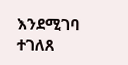እንደሚገባ ተገለጸ